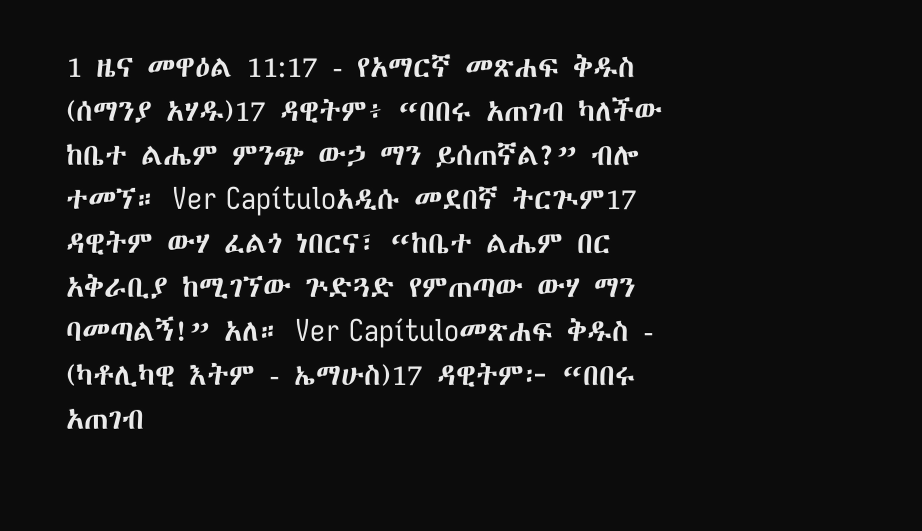1 ዜና መዋዕል 11:17 - የአማርኛ መጽሐፍ ቅዱስ (ሰማንያ አሃዱ)17 ዳዊትም፥ “በበሩ አጠገብ ካለችው ከቤተ ልሔም ምንጭ ውኃ ማን ይሰጠኛል?” ብሎ ተመኘ። Ver Capítuloአዲሱ መደበኛ ትርጒም17 ዳዊትም ውሃ ፈልጎ ነበርና፣ “ከቤተ ልሔም በር አቅራቢያ ከሚገኘው ጕድጓድ የምጠጣው ውሃ ማን ባመጣልኝ!” አለ። Ver Capítuloመጽሐፍ ቅዱስ - (ካቶሊካዊ እትም - ኤማሁስ)17 ዳዊትም፦ “በበሩ አጠገብ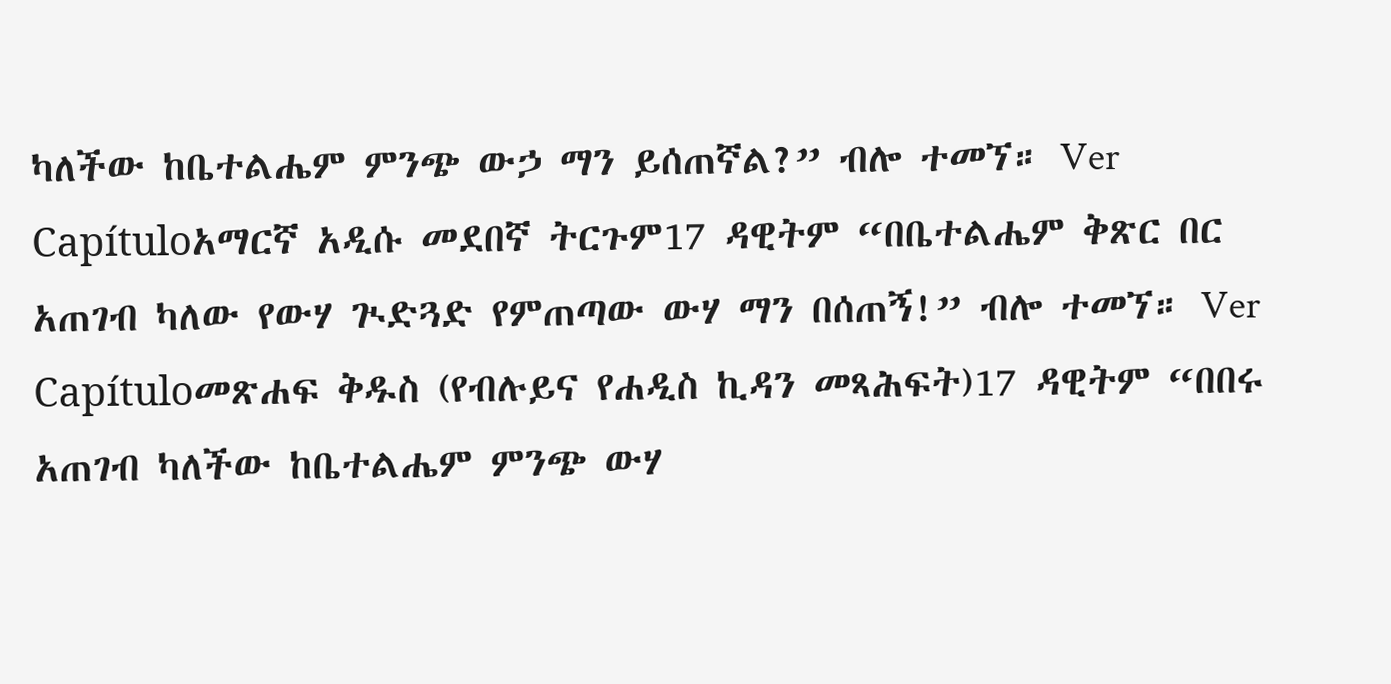ካለችው ከቤተልሔም ምንጭ ውኃ ማን ይሰጠኛል?” ብሎ ተመኘ። Ver Capítuloአማርኛ አዲሱ መደበኛ ትርጉም17 ዳዊትም “በቤተልሔም ቅጽር በር አጠገብ ካለው የውሃ ጒድጓድ የምጠጣው ውሃ ማን በሰጠኝ!” ብሎ ተመኘ። Ver Capítuloመጽሐፍ ቅዱስ (የብሉይና የሐዲስ ኪዳን መጻሕፍት)17 ዳዊትም “በበሩ አጠገብ ካለችው ከቤተልሔም ምንጭ ውሃ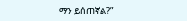ማን ይሰጠኛል?”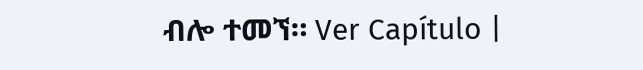ብሎ ተመኘ። Ver Capítulo |